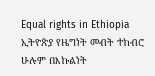Equal rights in Ethiopia
ኢትዮጵያ የዜግነት መብት ተከብሮ ሁሉም በእኩልነት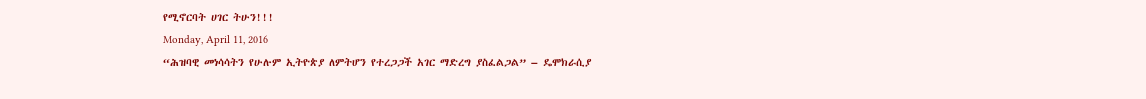የሚኖርባት ሀገር ትሁን!!!
Monday, April 11, 2016
“ሕዝባዊ መነሳሳትን የሁሉም ኢትዮጵያ ለምትሆን የተረጋጋች አገር ማድረግ ያስፈልጋል” – ዴሞክራሲያ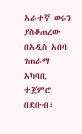አራተኛ ወሩን ያስቆጠረው በአዲስ አበባ ገጠራማ አካባቢ ተጀምሮ በደቡብ፣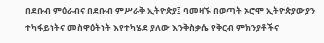በደቡብ ምዕራብና በደቡብ ምሥራቅ ኢትዮጵያ፤ ባመዛኙ በወጣት ኦሮሞ ኢትዮጵያውያን ተካፋይነትና መስዋዕትነት እየተካሄደ ያለው እንቅስቃሴ የቅርብ ምክንያቶችና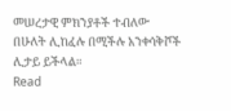መሠረታዊ ምክንያቶች ተብለው በሁለት ሊከፈሉ በሚችሉ አንቀሳቅሾች ሊታይ ይችላል።
Read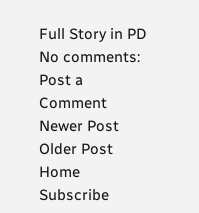Full Story in PD
No comments:
Post a Comment
Newer Post
Older Post
Home
Subscribe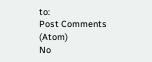to:
Post Comments (Atom)
No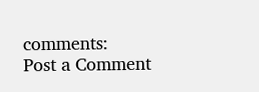comments:
Post a Comment